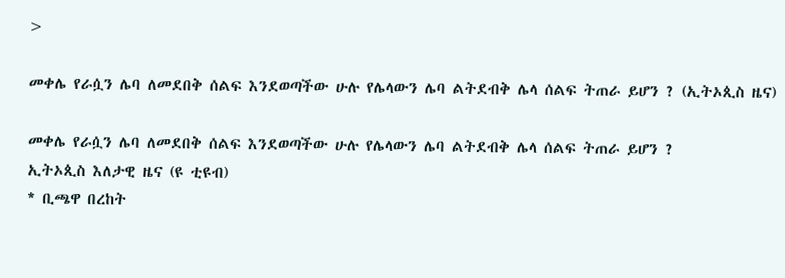>

መቀሌ የራሷን ሌባ ለመደበቅ ሰልፍ እንደወጣችው ሁሉ የሌላውን ሌባ ልትደብቅ ሌላ ሰልፍ ትጠራ ይሆን ? (ኢትኦጲስ ዜና)

መቀሌ የራሷን ሌባ ለመደበቅ ሰልፍ እንደወጣችው ሁሉ የሌላውን ሌባ ልትደብቅ ሌላ ሰልፍ ትጠራ ይሆን ?
ኢትኦጲስ እለታዊ ዜና (ዩ ቲዩብ)
* ቢጫዋ በረከት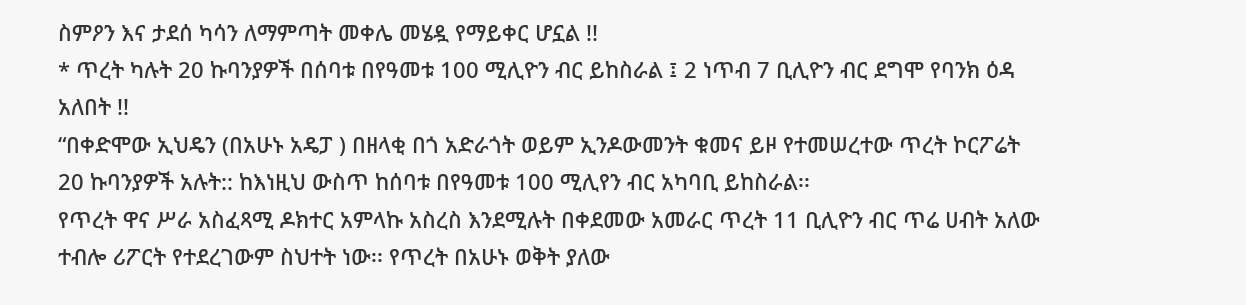ስምዖን እና ታደሰ ካሳን ለማምጣት መቀሌ መሄዷ የማይቀር ሆኗል !!
* ጥረት ካሉት 20 ኩባንያዎች በሰባቱ በየዓመቱ 100 ሚሊዮን ብር ይከስራል ፤ 2 ነጥብ 7 ቢሊዮን ብር ደግሞ የባንክ ዕዳ አለበት !!
“በቀድሞው ኢህዴን (በአሁኑ አዴፓ ) በዘላቂ በጎ አድራጎት ወይም ኢንዶውመንት ቁመና ይዞ የተመሠረተው ጥረት ኮርፖሬት 20 ኩባንያዎች አሉት:: ከእነዚህ ውስጥ ከሰባቱ በየዓመቱ 100 ሚሊየን ብር አካባቢ ይከስራል፡፡
የጥረት ዋና ሥራ አስፈጻሚ ዶክተር አምላኩ አስረስ እንደሚሉት በቀደመው አመራር ጥረት 11 ቢሊዮን ብር ጥሬ ሀብት አለው ተብሎ ሪፖርት የተደረገውም ስህተት ነው፡፡ የጥረት በአሁኑ ወቅት ያለው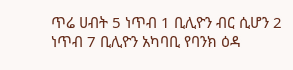ጥሬ ሀብት 5 ነጥብ 1 ቢሊዮን ብር ሲሆን 2 ነጥብ 7 ቢሊዮን አካባቢ የባንክ ዕዳ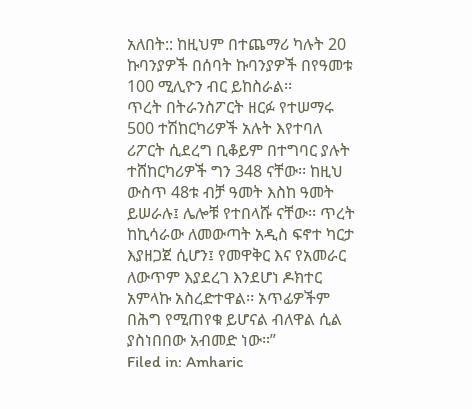አለበት:: ከዚህም በተጨማሪ ካሉት 20 ኩባንያዎች በሰባት ኩባንያዎች በየዓመቱ 100 ሚሊዮን ብር ይከስራል፡፡
ጥረት በትራንስፖርት ዘርፉ የተሠማሩ 500 ተሽከርካሪዎች አሉት እየተባለ ሪፖርት ሲደረግ ቢቆይም በተግባር ያሉት ተሸከርካሪዎች ግን 348 ናቸው፡፡ ከዚህ ውስጥ 48ቱ ብቻ ዓመት እስከ ዓመት ይሠራሉ፤ ሌሎቹ የተበላሹ ናቸው፡፡ ጥረት ከኪሳራው ለመውጣት አዲስ ፍኖተ ካርታ እያዘጋጀ ሲሆን፤ የመዋቅር እና የአመራር ለውጥም እያደረገ እንደሆነ ዶክተር አምላኩ አስረድተዋል፡፡ አጥፊዎችም በሕግ የሚጠየቁ ይሆናል ብለዋል ሲል ያስነበበው አብመድ ነው፡፡”
Filed in: Amharic